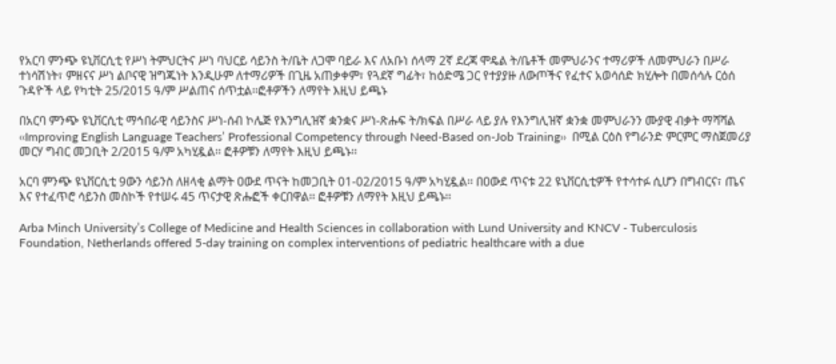የአርባ ምንጭ ዩኒቨርሲቲ የሥነ ትምህርትና ሥነ ባህርይ ሳይንስ ት/ቤት ለጋሞ ባይራ እና ለአቡነ ሰላማ 2ኛ ደረጃ ሞዴል ት/ቤቶች መምህራንና ተማሪዎች ለመምህራን በሥራ ተነሳሽነት፣ ምዘናና ሥነ ልቦናዊ ዝግጁነት እንዲሁም ለተማሪዎች በጊዜ አጠቃቀም፣ የጓደኛ ግፊት፣ ከዕድሜ ጋር የተያያዙ ለውጦችና የፈተና አወሳሰድ ክሂሎት በመሰሳሉ ርዕሰ ጉዳዮች ላይ የካቲት 25/2015 ዓ/ም ሥልጠና ሰጥቷል፡፡ፎቶዎችን ለማየት እዚህ ይጫኑ

በአርባ ምንጭ ዩኒቨርሲቲ ማኅበራዊ ሳይንስና ሥነ-ሰብ ኮሌጅ የእንግሊዝኛ ቋንቋና ሥነ-ጽሑፍ ት/ክፍል በሥራ ላይ ያሉ የእንግሊዝኛ ቋንቋ መምህራንን ሙያዊ ብቃት ማሻሻል ‹‹Improving English Language Teachers’ Professional Competency through Need-Based on-Job Training››  በሚል ርዕስ የግራንድ ምርምር ማስጀመሪያ መርሃ ግብር መጋቢት 2/2015 ዓ/ም አካሂዷል፡፡ ፎቶዎቹን ለማየት እዚህ ይጫኑ፡፡

አርባ ምንጭ ዩኒቨርሲቲ 9ውን ሳይንስ ለዘላቂ ልማት ዐውደ ጥናት ከመጋቢት 01-02/2015 ዓ/ም አካሂዷል፡፡ በዐውደ ጥናቱ 22 ዩኒቨርሲቲዎች የተሳተፉ ሲሆን በግብርና፣ ጤና እና የተፈጥሮ ሳይንስ መስኮች የተሠሩ 45 ጥናታዊ ጽሑፎች ቀርበዋል፡፡ ፎቶዎቹን ለማየት እዚህ ይጫኑ፡፡

Arba Minch University’s College of Medicine and Health Sciences in collaboration with Lund University and KNCV - Tuberculosis Foundation, Netherlands offered 5-day training on complex interventions of pediatric healthcare with a due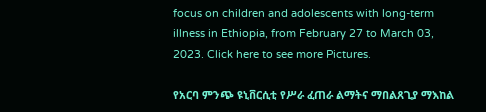focus on children and adolescents with long-term illness in Ethiopia, from February 27 to March 03, 2023. Click here to see more Pictures.

የአርባ ምንጭ ዩኒቨርሲቲ የሥራ ፈጠራ ልማትና ማበልጸጊያ ማእከል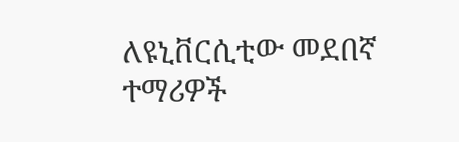ለዩኒቨርሲቲው መደበኛ ተማሪዎች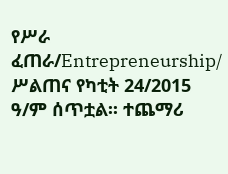የሥራ ፈጠራ/Entrepreneurship/ ሥልጠና የካቲት 24/2015 ዓ/ም ሰጥቷል፡፡ ተጨማሪ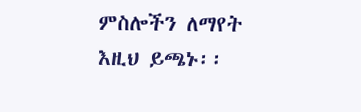ምስሎችን ለማየት እዚህ ይጫኑ፡፡